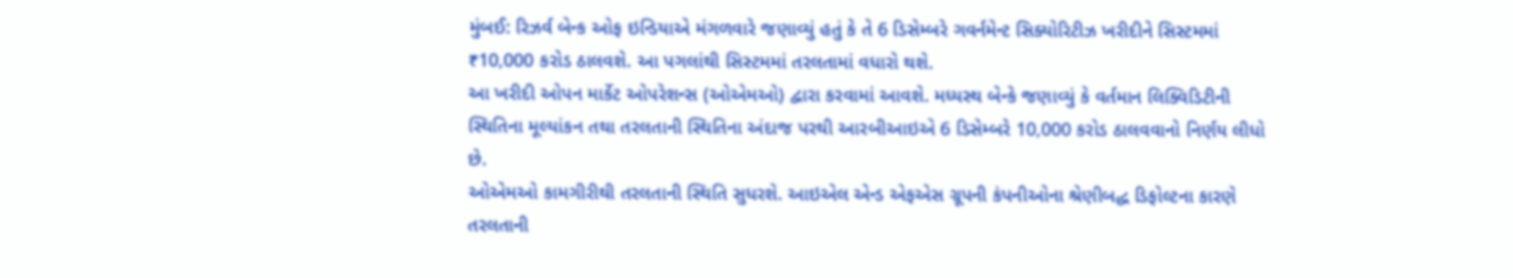મુંબઈ: રિઝર્વ બેન્ક ઓફ ઇન્ડિયાએ મંગળવારે જણાવ્યું હતું કે તે 6 ડિસેમ્બરે ગવર્નમેન્ટ સિક્યોરિટીઝ ખરીદીને સિસ્ટમમાં ₹10,000 કરોડ ઠાલવશે. આ પગલાંથી સિસ્ટમમાં તરલતામાં વધારો થશે.
આ ખરીદી ઓપન માર્કેટ ઓપરેશન્સ (ઓએમઓ) દ્વારા કરવામાં આવશે. મધ્યસ્થ બેન્કે જણાવ્યું કે વર્તમાન લિક્વિડિટીની સ્થિતિના મૂલ્યાંકન તથા તરલતાની સ્થિતિના અંદાજ પરથી આરબીઆઇએ 6 ડિસેમ્બરે 10,000 કરોડ ઠાલવવાનો નિર્ણય લીધો છે.
ઓએમઓ કામગીરીથી તરલતાની સ્થિતિ સુધરશે. આઇએલ એન્ડ એફએસ ગ્રૂપની કંપનીઓના શ્રેણીબદ્ધ ડિફોલ્ટના કારણે તરલતાની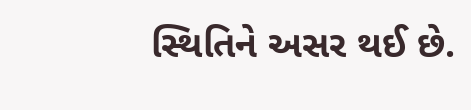સ્થિતિને અસર થઈ છે.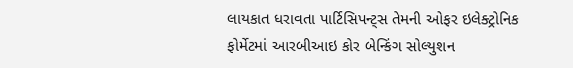લાયકાત ધરાવતા પાર્ટિસિપન્ટ્સ તેમની ઓફર ઇલેક્ટ્રોનિક ફોર્મેટમાં આરબીઆઇ કોર બેન્કિંગ સોલ્યુશન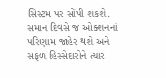સિસ્ટમ પર સોંપી શકશે. સમાન દિવસે જ ઓક્શનનાં પરિણામ જાહેર થશે અને સફળ હિસ્સેદારોને ત્યાર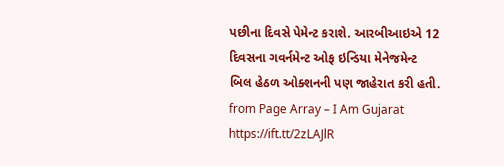પછીના દિવસે પેમેન્ટ કરાશે. આરબીઆઇએ 12 દિવસના ગવર્નમેન્ટ ઓફ ઇન્ડિયા મેનેજમેન્ટ બિલ હેઠળ ઓક્શનની પણ જાહેરાત કરી હતી.
from Page Array – I Am Gujarat https://ift.tt/2zLAJlR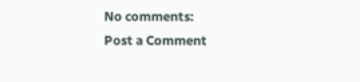No comments:
Post a Comment